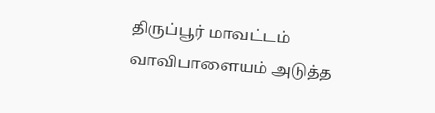திருப்பூர் மாவட்டம் வாவிபாளையம் அடுத்த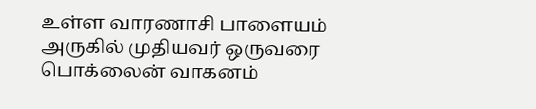உள்ள வாரணாசி பாளையம் அருகில் முதியவர் ஒருவரை பொக்லைன் வாகனம்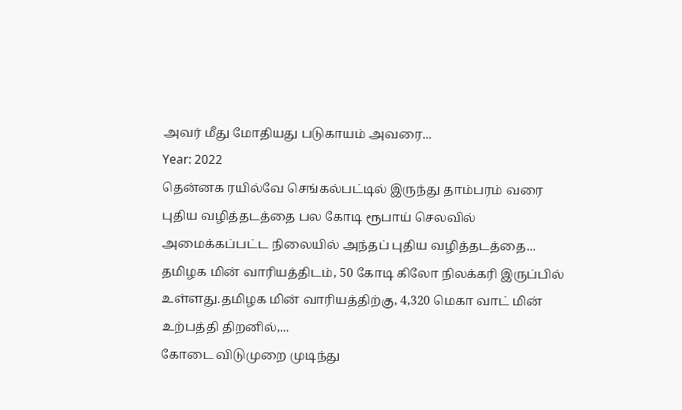அவர் மீது மோதியது படுகாயம் அவரை...
Year: 2022
தென்னக ரயில்வே செங்கல்பட்டில் இருந்து தாம்பரம் வரை புதிய வழித்தடத்தை பல கோடி ரூபாய் செலவில் அமைக்கப்பட்ட நிலையில் அந்தப் புதிய வழித்தடத்தை...
தமிழக மின் வாரியத்திடம், 50 கோடி கிலோ நிலக்கரி இருப்பில் உள்ளது.தமிழக மின் வாரியத்திற்கு, 4,320 மெகா வாட் மின் உற்பத்தி திறனில்,...
கோடை விடுமுறை முடிந்து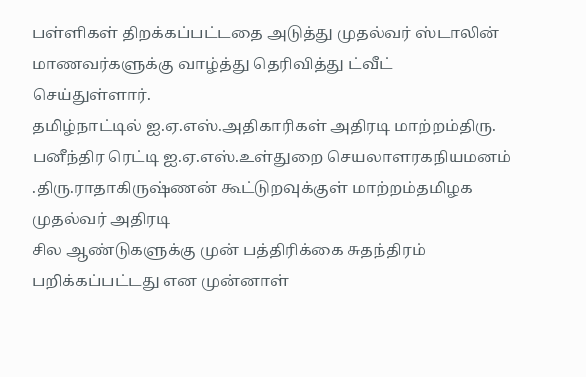பள்ளிகள் திறக்கப்பட்டதை அடுத்து முதல்வர் ஸ்டாலின் மாணவர்களுக்கு வாழ்த்து தெரிவித்து ட்வீட் செய்துள்ளார்.
தமிழ்நாட்டில் ஐ.ஏ.எஸ்.அதிகாரிகள் அதிரடி மாற்றம்திரு. பனீந்திர ரெட்டி ஐ.ஏ.எஸ்.உள்துறை செயலாளரகநியமனம் .திரு.ராதாகிருஷ்ணன் கூட்டுறவுக்குள் மாற்றம்தமிழக முதல்வர் அதிரடி
சில ஆண்டுகளுக்கு முன் பத்திரிக்கை சுதந்திரம் பறிக்கப்பட்டது என முன்னாள்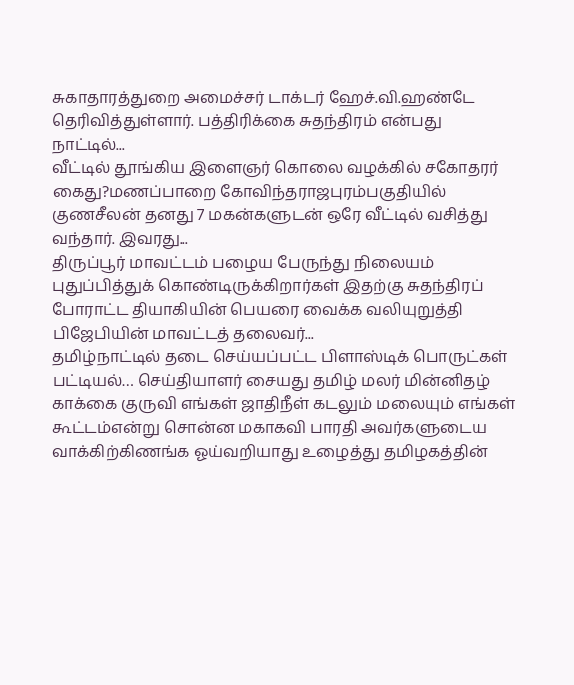சுகாதாரத்துறை அமைச்சர் டாக்டர் ஹேச்.வி.ஹண்டே தெரிவித்துள்ளார். பத்திரிக்கை சுதந்திரம் என்பது நாட்டில்...
வீட்டில் தூங்கிய இளைஞர் கொலை வழக்கில் சகோதரர் கைது?மணப்பாறை கோவிந்தராஜபுரம்பகுதியில் குணசீலன் தனது 7 மகன்களுடன் ஒரே வீட்டில் வசித்து வந்தார். இவரது...
திருப்பூர் மாவட்டம் பழைய பேருந்து நிலையம் புதுப்பித்துக் கொண்டிருக்கிறார்கள் இதற்கு சுதந்திரப் போராட்ட தியாகியின் பெயரை வைக்க வலியுறுத்தி பிஜேபியின் மாவட்டத் தலைவர்...
தமிழ்நாட்டில் தடை செய்யப்பட்ட பிளாஸ்டிக் பொருட்கள் பட்டியல்… செய்தியாளர் சையது தமிழ் மலர் மின்னிதழ்
காக்கை குருவி எங்கள் ஜாதிநீள் கடலும் மலையும் எங்கள் கூட்டம்என்று சொன்ன மகாகவி பாரதி அவர்களுடைய வாக்கிற்கிணங்க ஓய்வறியாது உழைத்து தமிழகத்தின்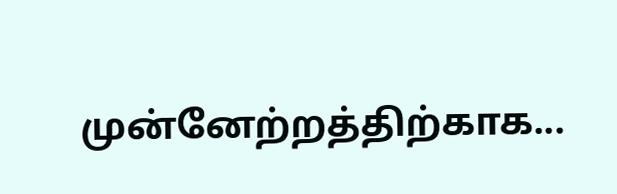முன்னேற்றத்திற்காக...